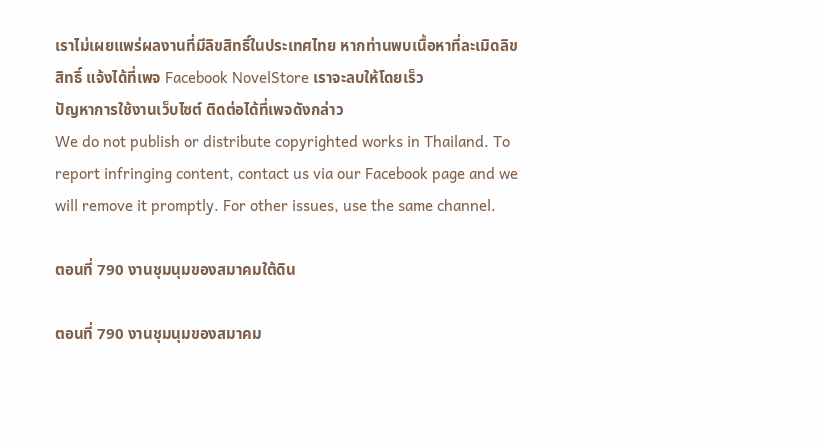เราไม่เผยแพร่ผลงานที่มีลิขสิทธิ์ในประเทศไทย หากท่านพบเนื้อหาที่ละเมิดลิขสิทธิ์ แจ้งได้ที่เพจ Facebook NovelStore เราจะลบให้โดยเร็ว
ปัญหาการใช้งานเว็บไซต์ ติดต่อได้ที่เพจดังกล่าว
We do not publish or distribute copyrighted works in Thailand. To report infringing content, contact us via our Facebook page and we will remove it promptly. For other issues, use the same channel.

ตอนที่ 790 งานชุมนุมของสมาคมใต้ดิน

ตอนที่ 790 งานชุมนุมของสมาคม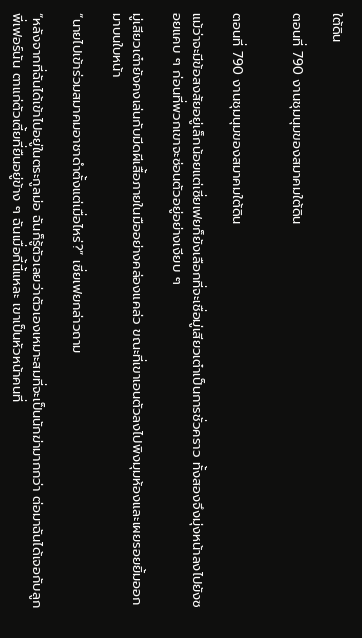ใต้ดิน

ตอนที่ 790 งานชุมนุมของสมาคมใต้ดิน


ตอนที่ 790 งานชุมนุมของสมาคมใต้ดิน

แม้ว่าจะมีข้อสงสัยอยู่เล็กน้อยแต่เซี่ยเฟยก็ยังเลือกที่จะเชื่อมู่เสียวเต๋าเป็นการชั่วคราว ทั้งสองจึงมุ่งหน้าลงไปยังซอยแคบ ๆ ก่อนที่พวกเขาจะซ่อนตัวอยู่อย่างเงียบ ๆ

มู่เสียวเต๋ายังคงเล่นกับมีดผีเสื้อภายในมืออย่างคล่องแคล่ว ขณะที่เขาเอนตัวลงไปพิงมุมห้องและเผยรอยยิ้มออกมาบนใบหน้า

“นายไปเข้าร่วมสมาคมอาชาดำตั้งแต่เมื่อไหร่?” เซี่ยเฟยกล่าวถาม

“หลังจากที่ฉันได้เข้าไปอยู่ในตระกูลม่อ ฉันก็รู้ตัวเลยว่าตัวเองเหมาะสมที่จะเป็นนักฆ่ามากกว่า ต่อมาฉันได้เจอกับลูกพี่เฟอร์นัน ตาแก่ตัวเตี้ยที่ยืนอยู่ข้าง ๆ ฉันเมื่อกี้นี้แหละ เขาเป็นหัวหน้าคนที่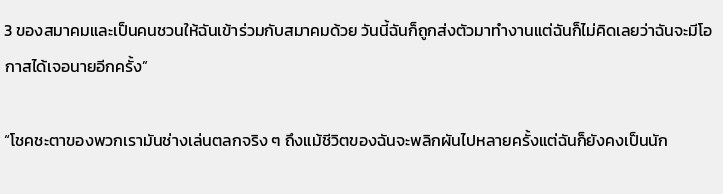3 ของสมาคมและเป็นคนชวนให้ฉันเข้าร่วมกับสมาคมด้วย วันนี้ฉันก็ถูกส่งตัวมาทำงานแต่ฉันก็ไม่คิดเลยว่าฉันจะมีโอกาสได้เจอนายอีกครั้ง”

“โชคชะตาของพวกเรามันช่างเล่นตลกจริง ๆ ถึงแม้ชีวิตของฉันจะพลิกผันไปหลายครั้งแต่ฉันก็ยังคงเป็นนัก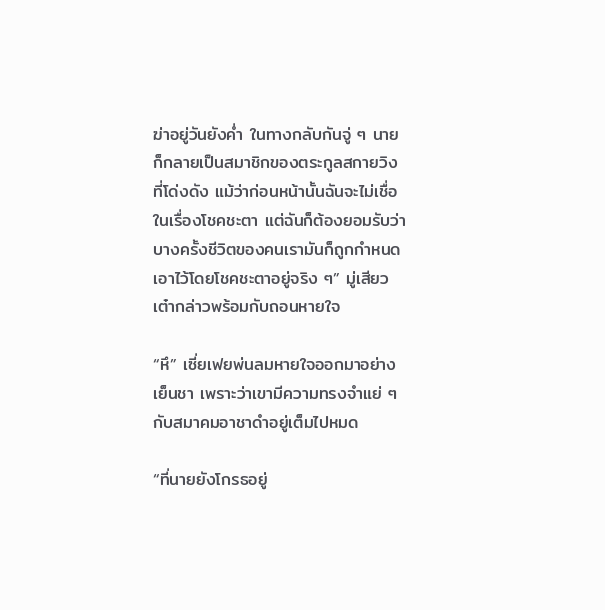ฆ่าอยู่วันยังค่ำ ในทางกลับกันจู่ ๆ นายก็กลายเป็นสมาชิกของตระกูลสกายวิงที่โด่งดัง แม้ว่าก่อนหน้านั้นฉันจะไม่เชื่อในเรื่องโชคชะตา แต่ฉันก็ต้องยอมรับว่าบางครั้งชีวิตของคนเรามันก็ถูกกำหนดเอาไว้โดยโชคชะตาอยู่จริง ๆ” มู่เสียวเต๋ากล่าวพร้อมกับถอนหายใจ

“หึ” เซี่ยเฟยพ่นลมหายใจออกมาอย่างเย็นชา เพราะว่าเขามีความทรงจำแย่ ๆ กับสมาคมอาชาดำอยู่เต็มไปหมด

“ที่นายยังโกรธอยู่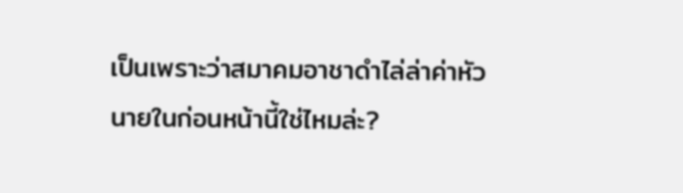เป็นเพราะว่าสมาคมอาชาดำไล่ล่าค่าหัวนายในก่อนหน้านี้ใช่ไหมล่ะ?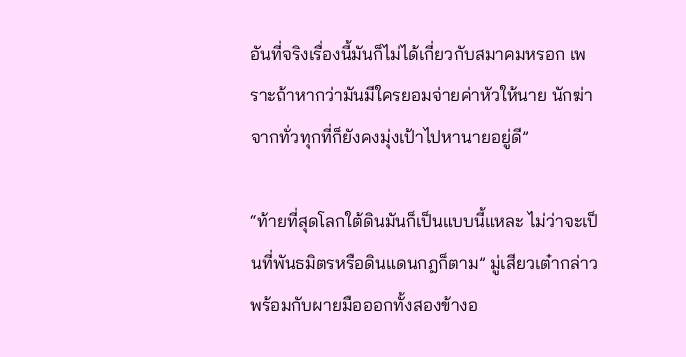อันที่จริงเรื่องนี้มันก็ไม่ได้เกี่ยวกับสมาคมหรอก เพราะถ้าหากว่ามันมีใครยอมจ่ายค่าหัวให้นาย นักฆ่าจากทั่วทุกที่ก็ยังคงมุ่งเป้าไปหานายอยู่ดี”

“ท้ายที่สุดโลกใต้ดินมันก็เป็นแบบนี้แหละ ไม่ว่าจะเป็นที่พันธมิตรหรือดินแดนกฎก็ตาม” มู่เสียวเต๋ากล่าวพร้อมกับผายมือออกทั้งสองข้างอ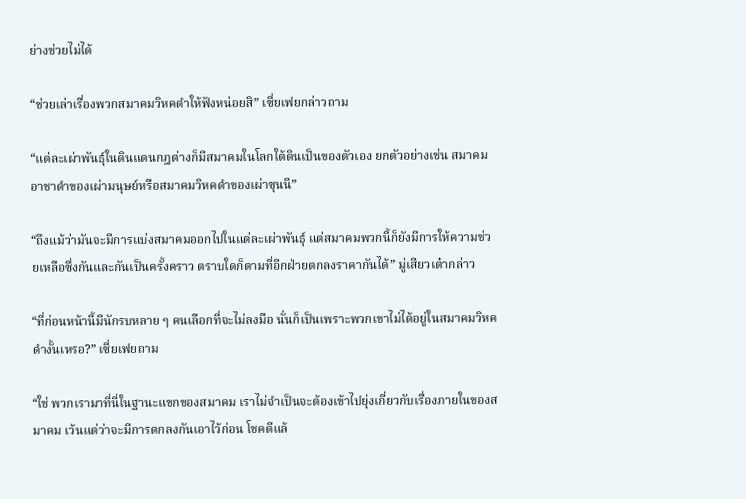ย่างช่วยไม่ได้

“ช่วยเล่าเรื่องพวกสมาคมวิหคดำให้ฟังหน่อยสิ” เซี่ยเฟยกล่าวถาม

“แต่ละเผ่าพันธุ์ในดินแดนกฎต่างก็มีสมาคมในโลกใต้ดินเป็นของตัวเอง ยกตัวอย่างเช่น สมาคมอาชาดำของเผ่ามนุษย์หรือสมาคมวิหคดำของเผ่าซุนนี”

“ถึงแม้ว่ามันจะมีการแบ่งสมาคมออกไปในแต่ละเผ่าพันธุ์ แต่สมาคมพวกนี้ก็ยังมีการให้ความช่วยเหลือซึ่งกันและกันเป็นครั้งคราว ตราบใดก็ตามที่อีกฝ่ายตกลงราคากันได้” มู่เสียวเต๋ากล่าว

“ที่ก่อนหน้านี้มีนักรบหลาย ๆ คนเลือกที่จะไม่ลงมือ นั่นก็เป็นเพราะพวกเขาไม่ได้อยู่ในสมาคมวิหคดำงั้นเหรอ?” เซี่ยเฟยถาม

“ใช่ พวกเรามาที่นี่ในฐานะแขกของสมาคม เราไม่จำเป็นจะต้องเข้าไปยุ่งเกี่ยวกับเรื่องภายในของสมาคม เว้นแต่ว่าจะมีการตกลงกันเอาไว้ก่อน โชคดีแล้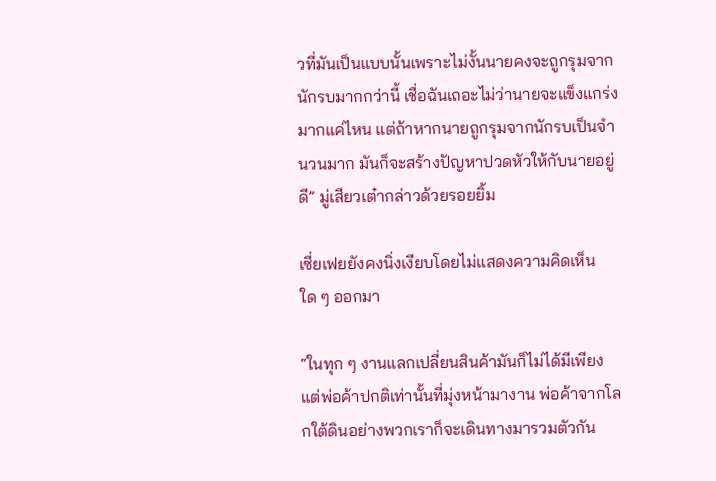วที่มันเป็นแบบนั้นเพราะไม่งั้นนายคงจะถูกรุมจากนักรบมากกว่านี้ เชื่อฉันเถอะไม่ว่านายจะแข็งแกร่งมากแค่ไหน แต่ถ้าหากนายถูกรุมจากนักรบเป็นจำนวนมาก มันก็จะสร้างปัญหาปวดหัวให้กับนายอยู่ดี” มู่เสียวเต๋ากล่าวด้วยรอยยิ้ม

เซี่ยเฟยยังคงนิ่งเงียบโดยไม่แสดงความคิดเห็นใด ๆ ออกมา

“ในทุก ๆ งานแลกเปลี่ยนสินค้ามันก็ไม่ได้มีเพียงแต่พ่อค้าปกติเท่านั้นที่มุ่งหน้ามางาน พ่อค้าจากโลกใต้ดินอย่างพวกเราก็จะเดินทางมารวมตัวกัน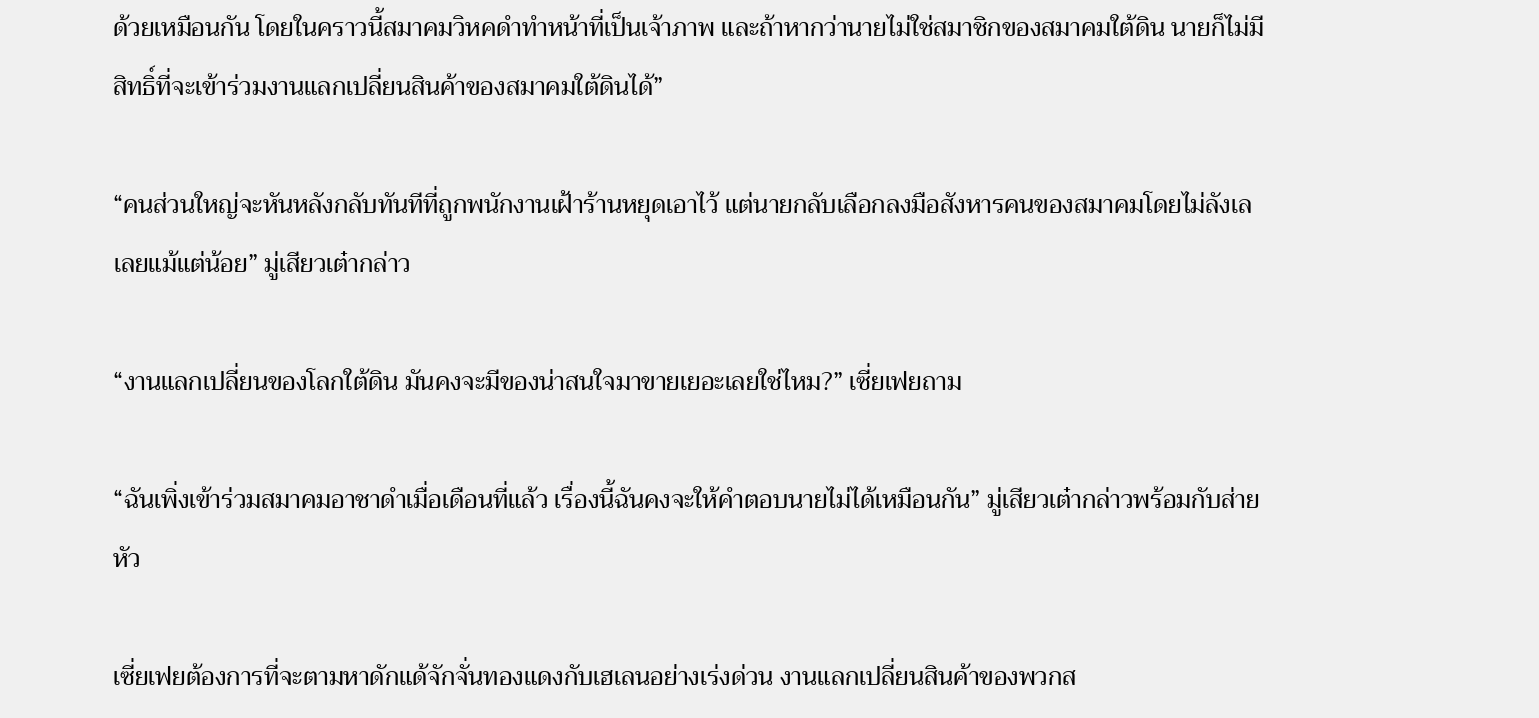ด้วยเหมือนกัน โดยในคราวนี้สมาคมวิหคดำทำหน้าที่เป็นเจ้าภาพ และถ้าหากว่านายไม่ใช่สมาชิกของสมาคมใต้ดิน นายก็ไม่มีสิทธิ์ที่จะเข้าร่วมงานแลกเปลี่ยนสินค้าของสมาคมใต้ดินได้”

“คนส่วนใหญ่จะหันหลังกลับทันทีที่ถูกพนักงานเฝ้าร้านหยุดเอาไว้ แต่นายกลับเลือกลงมือสังหารคนของสมาคมโดยไม่ลังเลเลยแม้แต่น้อย” มู่เสียวเต๋ากล่าว

“งานแลกเปลี่ยนของโลกใต้ดิน มันคงจะมีของน่าสนใจมาขายเยอะเลยใช่ไหม?” เซี่ยเฟยถาม

“ฉันเพิ่งเข้าร่วมสมาคมอาชาดำเมื่อเดือนที่แล้ว เรื่องนี้ฉันคงจะให้คำตอบนายไม่ได้เหมือนกัน” มู่เสียวเต๋ากล่าวพร้อมกับส่ายหัว

เซี่ยเฟยต้องการที่จะตามหาดักแด้จักจั่นทองแดงกับเฮเลนอย่างเร่งด่วน งานแลกเปลี่ยนสินค้าของพวกส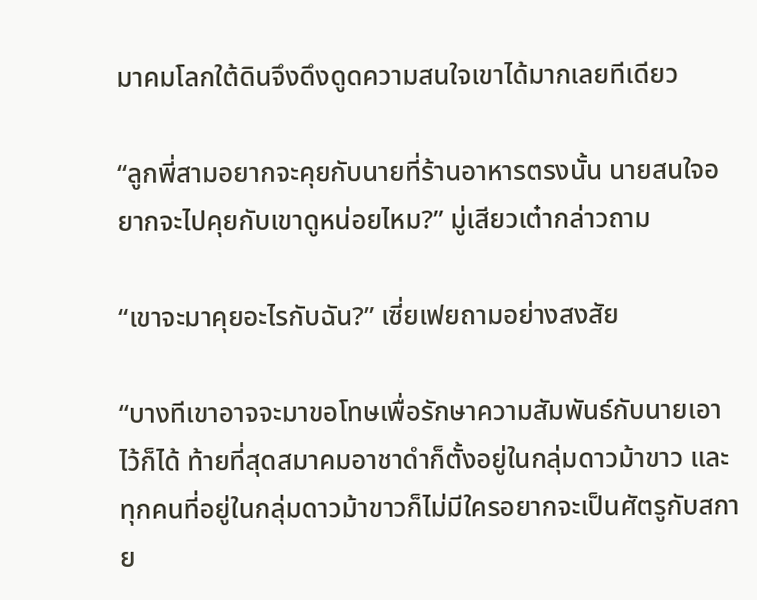มาคมโลกใต้ดินจึงดึงดูดความสนใจเขาได้มากเลยทีเดียว

“ลูกพี่สามอยากจะคุยกับนายที่ร้านอาหารตรงนั้น นายสนใจอยากจะไปคุยกับเขาดูหน่อยไหม?” มู่เสียวเต๋ากล่าวถาม

“เขาจะมาคุยอะไรกับฉัน?” เซี่ยเฟยถามอย่างสงสัย

“บางทีเขาอาจจะมาขอโทษเพื่อรักษาความสัมพันธ์กับนายเอาไว้ก็ได้ ท้ายที่สุดสมาคมอาชาดำก็ตั้งอยู่ในกลุ่มดาวม้าขาว และทุกคนที่อยู่ในกลุ่มดาวม้าขาวก็ไม่มีใครอยากจะเป็นศัตรูกับสกาย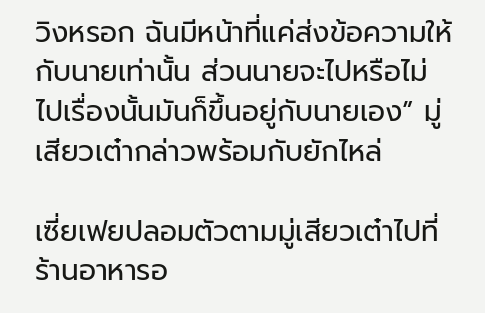วิงหรอก ฉันมีหน้าที่แค่ส่งข้อความให้กับนายเท่านั้น ส่วนนายจะไปหรือไม่ไปเรื่องนั้นมันก็ขึ้นอยู่กับนายเอง” มู่เสียวเต๋ากล่าวพร้อมกับยักไหล่

เซี่ยเฟยปลอมตัวตามมู่เสียวเต๋าไปที่ร้านอาหารอ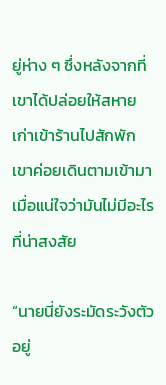ยู่ห่าง ๆ ซึ่งหลังจากที่เขาได้ปล่อยให้สหายเก่าเข้าร้านไปสักพัก เขาค่อยเดินตามเข้ามาเมื่อแน่ใจว่ามันไม่มีอะไรที่น่าสงสัย

“นายนี่ยังระมัดระวังตัวอยู่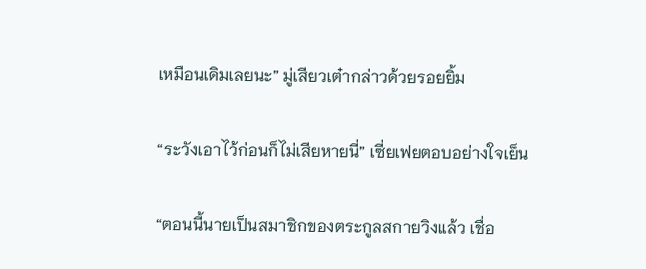เหมือนเดิมเลยนะ” มู่เสียวเต๋ากล่าวด้วยรอยยิ้ม

“ระวังเอาไว้ก่อนก็ไม่เสียหายนี่” เซี่ยเฟยตอบอย่างใจเย็น

“ตอนนี้นายเป็นสมาชิกของตระกูลสกายวิงแล้ว เชื่อ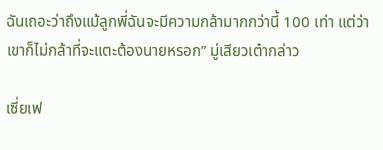ฉันเถอะว่าถึงแม้ลูกพี่ฉันจะมีความกล้ามากกว่านี้ 100 เท่า แต่ว่าเขาก็ไม่กล้าที่จะแตะต้องนายหรอก” มู่เสียวเต๋ากล่าว

เซี่ยเฟ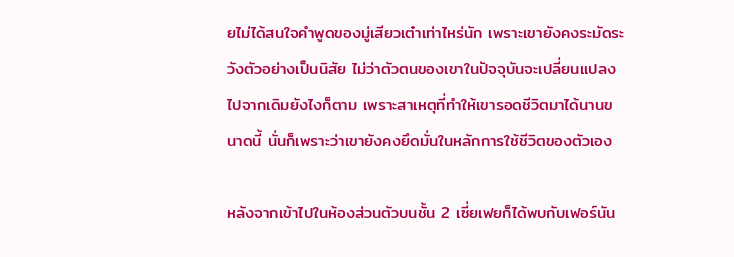ยไม่ได้สนใจคำพูดของมู่เสียวเต๋าเท่าไหร่นัก เพราะเขายังคงระมัดระวังตัวอย่างเป็นนิสัย ไม่ว่าตัวตนของเขาในปัจจุบันจะเปลี่ยนแปลงไปจากเดิมยังไงก็ตาม เพราะสาเหตุที่ทำให้เขารอดชีวิตมาได้นานขนาดนี้ นั่นก็เพราะว่าเขายังคงยึดมั่นในหลักการใช้ชีวิตของตัวเอง

หลังจากเข้าไปในห้องส่วนตัวบนชั้น 2 เซี่ยเฟยก็ได้พบกับเฟอร์นัน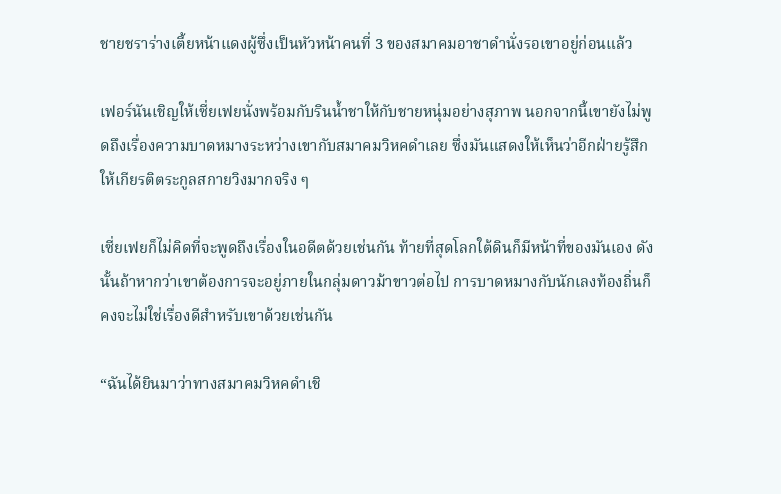ชายชราร่างเตี้ยหน้าแดงผู้ซึ่งเป็นหัวหน้าคนที่ 3 ของสมาคมอาชาดำนั่งรอเขาอยู่ก่อนแล้ว

เฟอร์นันเชิญให้เซี่ยเฟยนั่งพร้อมกับรินน้ำชาให้กับชายหนุ่มอย่างสุภาพ นอกจากนี้เขายังไม่พูดถึงเรื่องความบาดหมางระหว่างเขากับสมาคมวิหคดำเลย ซึ่งมันแสดงให้เห็นว่าอีกฝ่ายรู้สึกให้เกียรติตระกูลสกายวิงมากจริง ๆ

เซี่ยเฟยก็ไม่คิดที่จะพูดถึงเรื่องในอดีตด้วยเช่นกัน ท้ายที่สุดโลกใต้ดินก็มีหน้าที่ของมันเอง ดังนั้นถ้าหากว่าเขาต้องการจะอยู่ภายในกลุ่มดาวม้าขาวต่อไป การบาดหมางกับนักเลงท้องถิ่นก็คงจะไม่ใช่เรื่องดีสำหรับเขาด้วยเช่นกัน

“ฉันได้ยินมาว่าทางสมาคมวิหคดำเชิ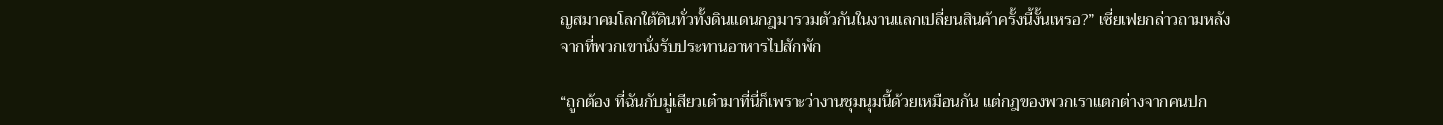ญสมาคมโลกใต้ดินทั่วทั้งดินแดนกฎมารวมตัวกันในงานแลกเปลี่ยนสินค้าครั้งนี้งั้นเหรอ?” เซี่ยเฟยกล่าวถามหลังจากที่พวกเขานั่งรับประทานอาหารไปสักพัก

“ถูกต้อง ที่ฉันกับมู่เสียวเต๋ามาที่นี่ก็เพราะว่างานชุมนุมนี้ด้วยเหมือนกัน แต่กฎของพวกเราแตกต่างจากคนปก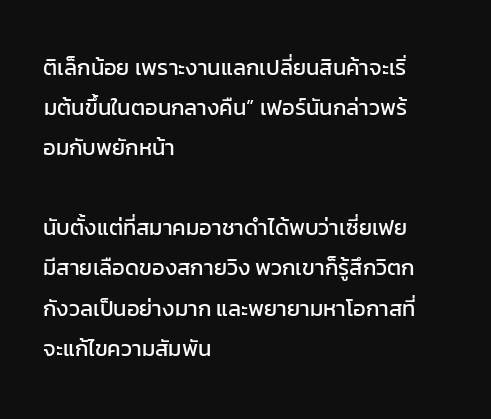ติเล็กน้อย เพราะงานแลกเปลี่ยนสินค้าจะเริ่มต้นขึ้นในตอนกลางคืน” เฟอร์นันกล่าวพร้อมกับพยักหน้า

นับตั้งแต่ที่สมาคมอาชาดำได้พบว่าเซี่ยเฟยมีสายเลือดของสกายวิง พวกเขาก็รู้สึกวิตกกังวลเป็นอย่างมาก และพยายามหาโอกาสที่จะแก้ไขความสัมพัน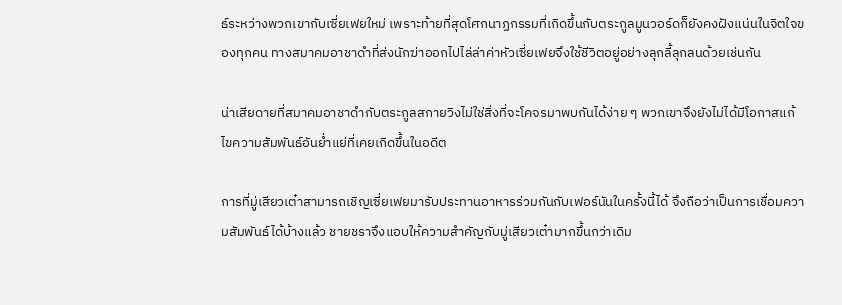ธ์ระหว่างพวกเขากับเซี่ยเฟยใหม่ เพราะท้ายที่สุดโศกนาฏกรรมที่เกิดขึ้นกับตระกูลมูนวอร์ดก็ยังคงฝังแน่นในจิตใจของทุกคน ทางสมาคมอาชาดำที่ส่งนักฆ่าออกไปไล่ล่าค่าหัวเซี่ยเฟยจึงใช้ชีวิตอยู่อย่างลุกลี้ลุกลนด้วยเช่นกัน

น่าเสียดายที่สมาคมอาชาดำกับตระกูลสกายวิงไม่ใช่สิ่งที่จะโคจรมาพบกันได้ง่าย ๆ พวกเขาจึงยังไม่ได้มีโอกาสแก้ไขความสัมพันธ์อันย่ำแย่ที่เคยเกิดขึ้นในอดีต

การที่มู่เสียวเต๋าสามารถเชิญเซี่ยเฟยมารับประทานอาหารร่วมกันกับเฟอร์นันในครั้งนี้ได้ จึงถือว่าเป็นการเชื่อมความสัมพันธ์ได้บ้างแล้ว ชายชราจึงแอบให้ความสำคัญกับมู่เสียวเต๋ามากขึ้นกว่าเดิม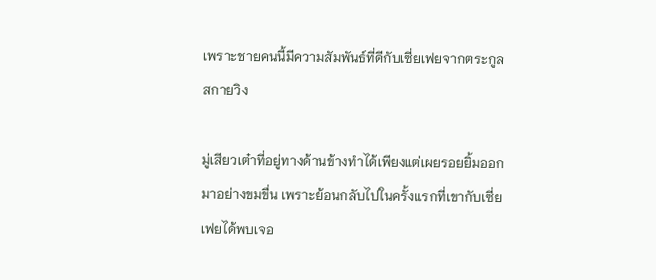เพราะชายคนนี้มีความสัมพันธ์ที่ดีกับเซี่ยเฟยจากตระกูลสกายวิง

มู่เสียวเต๋าที่อยู่ทางด้านข้างทำได้เพียงแต่เผยรอยยิ้มออกมาอย่างขมขื่น เพราะย้อนกลับไปในครั้งแรกที่เขากับเซี่ยเฟยได้พบเจอ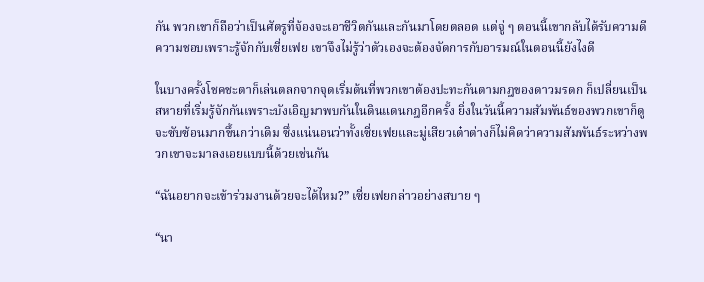กัน พวกเขาก็ถือว่าเป็นศัตรูที่จ้องจะเอาชีวิตกันและกันมาโดยตลอด แต่จู่ ๆ ตอนนี้เขากลับได้รับความดีความชอบเพราะรู้จักกับเซี่ยเฟย เขาจึงไม่รู้ว่าตัวเองจะต้องจัดการกับอารมณ์ในตอนนี้ยังไงดี

ในบางครั้งโชคชะตาก็เล่นตลกจากจุดเริ่มต้นที่พวกเขาต้องปะทะกันตามกฎของดาวมรดก ก็เปลี่ยนเป็นสหายที่เริ่มรู้จักกันเพราะบังเอิญมาพบกันในดินแดนกฎอีกครั้ง ยิ่งในวันนี้ความสัมพันธ์ของพวกเขาก็ดูจะซับซ้อนมากขึ้นกว่าเดิม ซึ่งแน่นอนว่าทั้งเซี่ยเฟยและมู่เสียวเต๋าต่างก็ไม่คิดว่าความสัมพันธ์ระหว่างพวกเขาจะมาลงเอยแบบนี้ด้วยเช่นกัน

“ฉันอยากจะเข้าร่วมงานด้วยจะได้ไหม?” เซี่ยเฟยกล่าวอย่างสบาย ๆ

“นา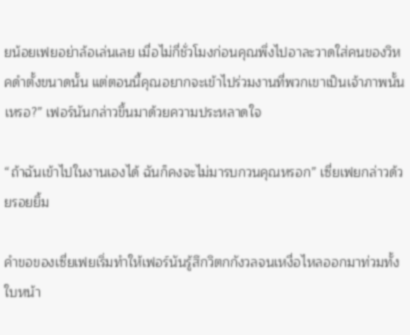ยน้อยเฟยอย่าล้อเล่นเลย เมื่อไม่กี่ชั่วโมงก่อนคุณพึ่งไปอาละวาดใส่คนของวิหคดำตั้งขนาดนั้น แต่ตอนนี้คุณอยากจะเข้าไปร่วมงานที่พวกเขาเป็นเจ้าภาพนั้นเหรอ?” เฟอร์นันกล่าวขึ้นมาด้วยความประหลาดใจ

“ถ้าฉันเข้าไปในงานเองได้ ฉันก็คงจะไม่มารบกวนคุณหรอก” เซี่ยเฟยกล่าวด้วยรอยยิ้ม

คำขอของเซี่ยเฟยเริ่มทำให้เฟอร์นันรู้สึกวิตกกังวลจนเหงื่อไหลออกมาท่วมทั้งใบหน้า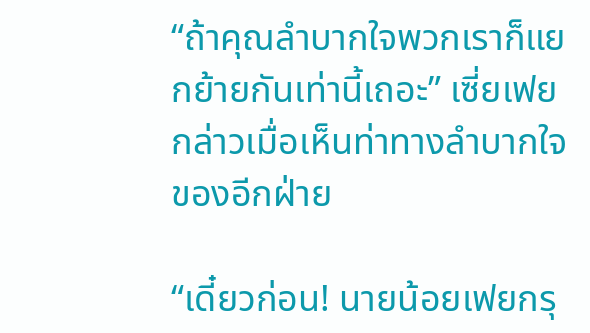“ถ้าคุณลำบากใจพวกเราก็แยกย้ายกันเท่านี้เถอะ” เซี่ยเฟยกล่าวเมื่อเห็นท่าทางลำบากใจของอีกฝ่าย

“เดี๋ยวก่อน! นายน้อยเฟยกรุ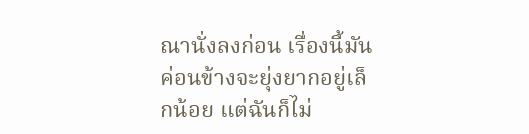ณานั่งลงก่อน เรื่องนี้มันค่อนข้างจะยุ่งยากอยู่เล็กน้อย แต่ฉันก็ไม่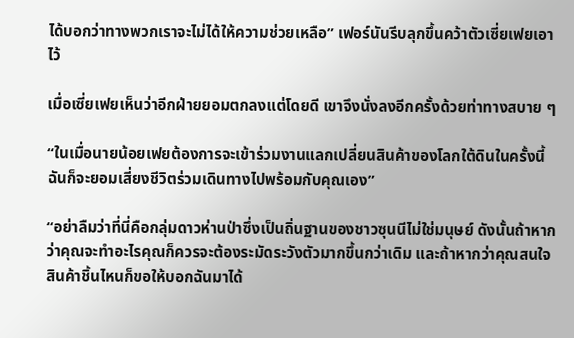ได้บอกว่าทางพวกเราจะไม่ได้ให้ความช่วยเหลือ” เฟอร์นันรีบลุกขึ้นคว้าตัวเซี่ยเฟยเอาไว้

เมื่อเซี่ยเฟยเห็นว่าอีกฝ่ายยอมตกลงแต่โดยดี เขาจึงนั่งลงอีกครั้งด้วยท่าทางสบาย ๆ

“ในเมื่อนายน้อยเฟยต้องการจะเข้าร่วมงานแลกเปลี่ยนสินค้าของโลกใต้ดินในครั้งนี้ ฉันก็จะยอมเสี่ยงชีวิตร่วมเดินทางไปพร้อมกับคุณเอง”

“อย่าลืมว่าที่นี่คือกลุ่มดาวห่านป่าซึ่งเป็นถิ่นฐานของชาวซุนนีไม่ใช่มนุษย์ ดังนั้นถ้าหากว่าคุณจะทำอะไรคุณก็ควรจะต้องระมัดระวังตัวมากขึ้นกว่าเดิม และถ้าหากว่าคุณสนใจสินค้าชิ้นไหนก็ขอให้บอกฉันมาได้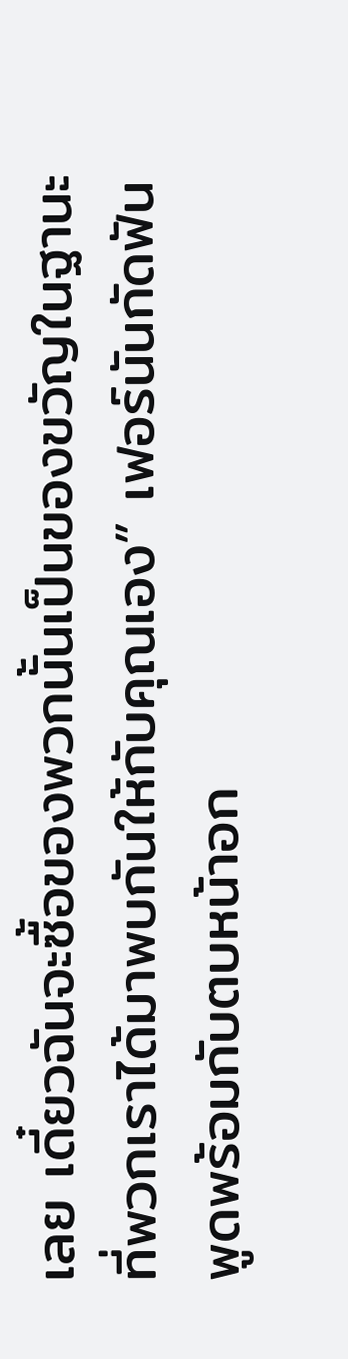เลย เดี๋ยวฉันจะซื้อของพวกนั้นเป็นของขวัญในฐานะที่พวกเราได้มาพบกันให้กับคุณเอง” เฟอร์นันกัดฟันพูดพร้อมกับตบหน้าอก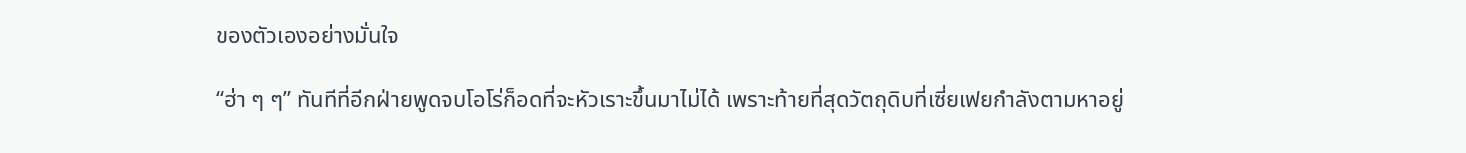ของตัวเองอย่างมั่นใจ

“ฮ่า ๆ ๆ” ทันทีที่อีกฝ่ายพูดจบโอโร่ก็อดที่จะหัวเราะขึ้นมาไม่ได้ เพราะท้ายที่สุดวัตถุดิบที่เซี่ยเฟยกำลังตามหาอยู่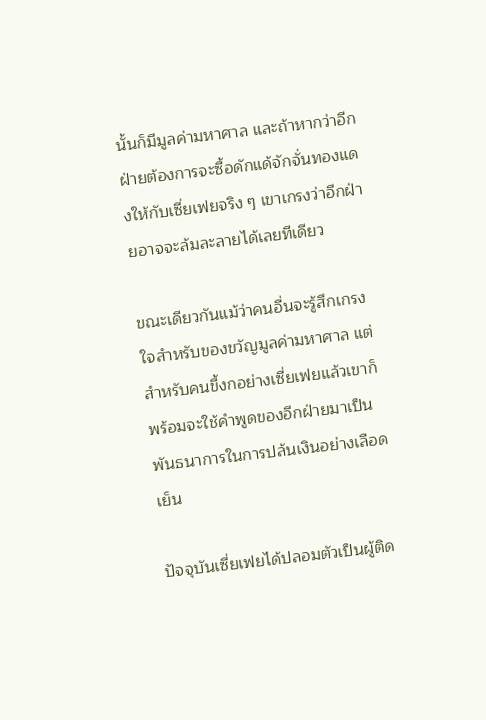นั้นก็มีมูลค่ามหาศาล และถ้าหากว่าอีกฝ่ายต้องการจะซื้อดักแด้จักจั่นทองแดงให้กับเซี่ยเฟยจริง ๆ เขาเกรงว่าอีกฝ่ายอาจจะล้มละลายได้เลยทีเดียว

ขณะเดียวกันแม้ว่าคนอื่นจะรู้สึกเกรงใจสำหรับของขวัญมูลค่ามหาศาล แต่สำหรับคนขี้งกอย่างเซี่ยเฟยแล้วเขาก็พร้อมจะใช้คำพูดของอีกฝ่ายมาเป็นพันธนาการในการปล้นเงินอย่างเลือดเย็น

ปัจจุบันเซี่ยเฟยได้ปลอมตัวเป็นผู้ติด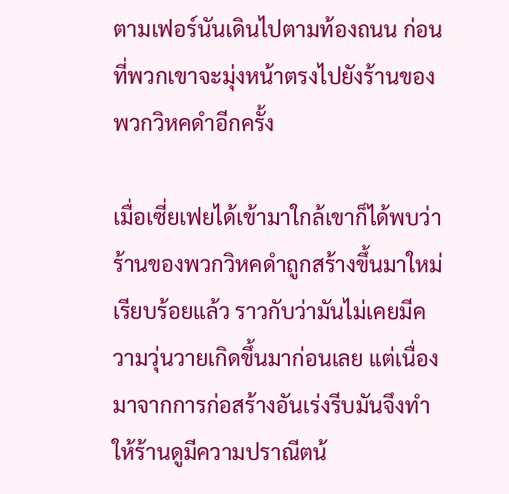ตามเฟอร์นันเดินไปตามท้องถนน ก่อนที่พวกเขาจะมุ่งหน้าตรงไปยังร้านของพวกวิหคดำอีกครั้ง

เมื่อเซี่ยเฟยได้เข้ามาใกล้เขาก็ได้พบว่าร้านของพวกวิหคดำถูกสร้างขึ้นมาใหม่เรียบร้อยแล้ว ราวกับว่ามันไม่เคยมีความวุ่นวายเกิดขึ้นมาก่อนเลย แต่เนื่องมาจากการก่อสร้างอันเร่งรีบมันจึงทำให้ร้านดูมีความปราณีตน้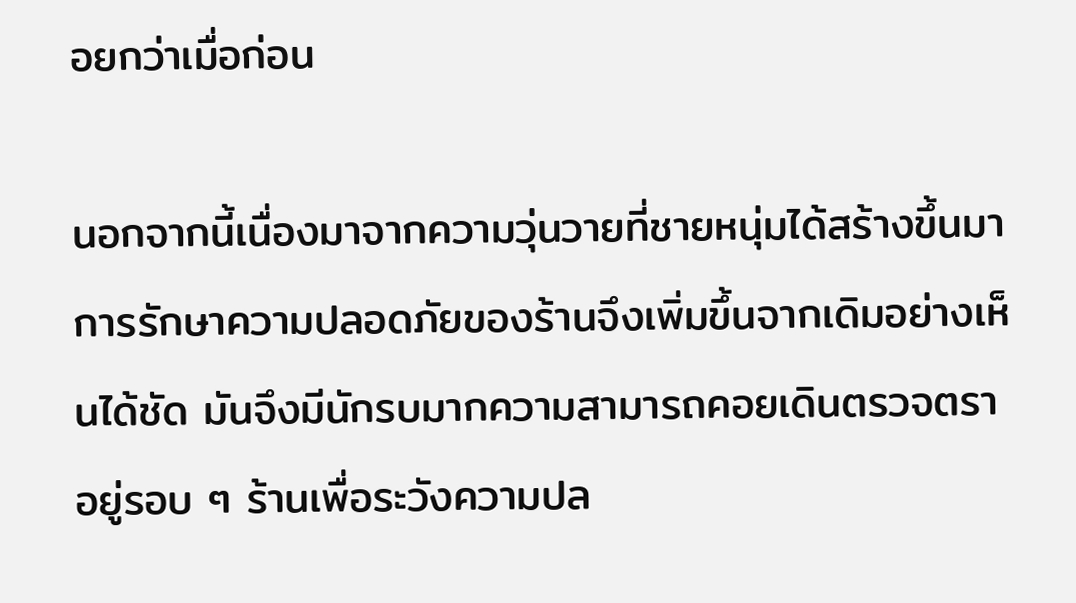อยกว่าเมื่อก่อน

นอกจากนี้เนื่องมาจากความวุ่นวายที่ชายหนุ่มได้สร้างขึ้นมา การรักษาความปลอดภัยของร้านจึงเพิ่มขึ้นจากเดิมอย่างเห็นได้ชัด มันจึงมีนักรบมากความสามารถคอยเดินตรวจตราอยู่รอบ ๆ ร้านเพื่อระวังความปล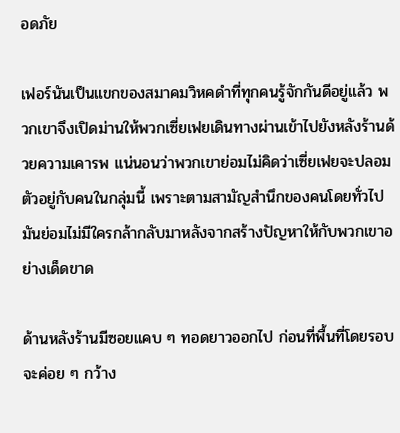อดภัย

เฟอร์นันเป็นแขกของสมาคมวิหคดำที่ทุกคนรู้จักกันดีอยู่แล้ว พวกเขาจึงเปิดม่านให้พวกเซี่ยเฟยเดินทางผ่านเข้าไปยังหลังร้านด้วยความเคารพ แน่นอนว่าพวกเขาย่อมไม่คิดว่าเซี่ยเฟยจะปลอมตัวอยู่กับคนในกลุ่มนี้ เพราะตามสามัญสำนึกของคนโดยทั่วไป มันย่อมไม่มีใครกล้ากลับมาหลังจากสร้างปัญหาให้กับพวกเขาอย่างเด็ดขาด

ด้านหลังร้านมีซอยแคบ ๆ ทอดยาวออกไป ก่อนที่พื้นที่โดยรอบจะค่อย ๆ กว้าง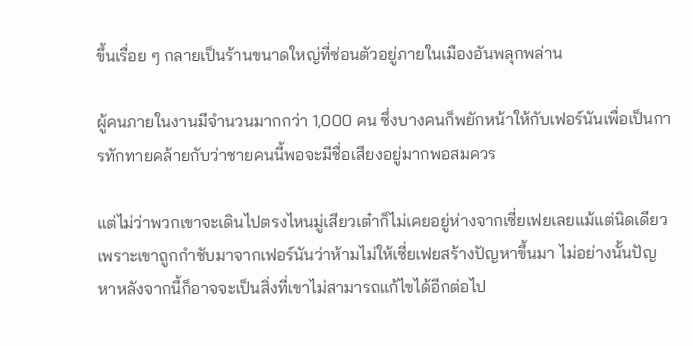ขึ้นเรื่อย ๆ กลายเป็นร้านขนาดใหญ่ที่ซ่อนตัวอยู่ภายในเมืองอันพลุกพล่าน

ผู้คนภายในงานมีจำนวนมากกว่า 1,000 คน ซึ่งบางคนก็พยักหน้าให้กับเฟอร์นันเพื่อเป็นการทักทายคล้ายกับว่าชายคนนี้พอจะมีชื่อเสียงอยู่มากพอสมควร

แต่ไม่ว่าพวกเขาจะเดินไปตรงไหนมู่เสียวเต๋าก็ไม่เคยอยู่ห่างจากเซี่ยเฟยเลยแม้แต่นิดเดียว เพราะเขาถูกกำชับมาจากเฟอร์นันว่าห้ามไม่ให้เซี่ยเฟยสร้างปัญหาขึ้นมา ไม่อย่างนั้นปัญหาหลังจากนี้ก็อาจจะเป็นสิ่งที่เขาไม่สามารถแก้ไขได้อีกต่อไป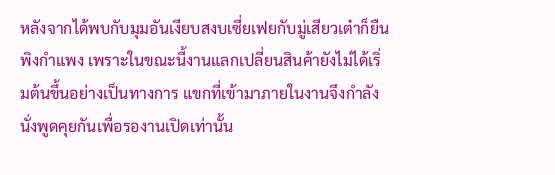หลังจากได้พบกับมุมอันเงียบสงบเซี่ยเฟยกับมู่เสียวเต๋าก็ยืนพิงกำแพง เพราะในขณะนี้งานแลกเปลี่ยนสินค้ายังไม่ได้เริ่มต้นขึ้นอย่างเป็นทางการ แขกที่เข้ามาภายในงานจึงกำลังนั่งพูดคุยกันเพื่อรองานเปิดเท่านั้น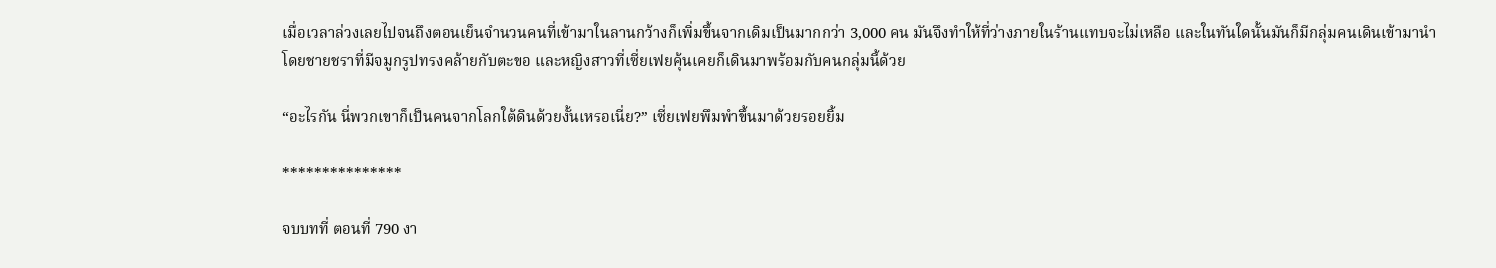เมื่อเวลาล่วงเลยไปจนถึงตอนเย็นจำนวนคนที่เข้ามาในลานกว้างก็เพิ่มขึ้นจากเดิมเป็นมากกว่า 3,000 คน มันจึงทำให้ที่ว่างภายในร้านแทบจะไม่เหลือ และในทันใดนั้นมันก็มีกลุ่มคนเดินเข้ามานำโดยชายชราที่มีจมูกรูปทรงคล้ายกับตะขอ และหญิงสาวที่เซี่ยเฟยคุ้นเคยก็เดินมาพร้อมกับคนกลุ่มนี้ด้วย

“อะไรกัน นี่พวกเขาก็เป็นคนจากโลกใต้ดินด้วยงั้นเหรอเนี่ย?” เซี่ยเฟยพึมพำขึ้นมาด้วยรอยยิ้ม

***************

จบบทที่ ตอนที่ 790 งา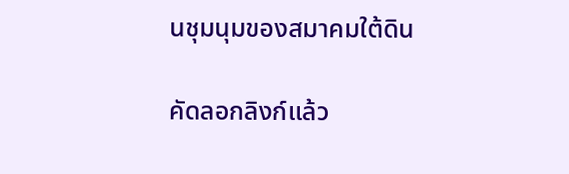นชุมนุมของสมาคมใต้ดิน

คัดลอกลิงก์แล้ว